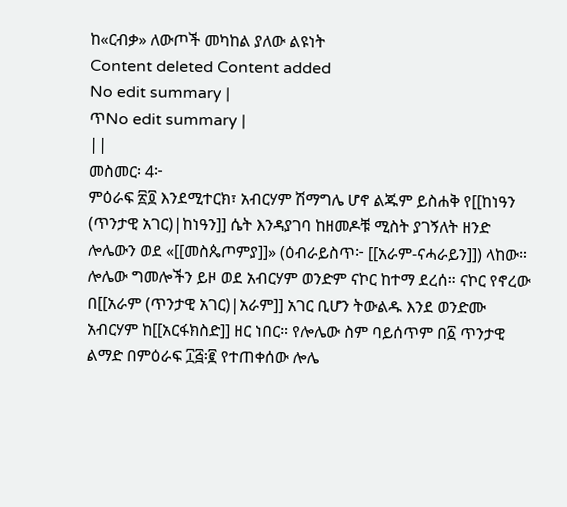ከ«ርብቃ» ለውጦች መካከል ያለው ልዩነት
Content deleted Content added
No edit summary |
ጥNo edit summary |
||
መስመር፡ 4፦
ምዕራፍ ፳፬ እንደሚተርክ፣ አብርሃም ሽማግሌ ሆኖ ልጁም ይስሐቅ የ[[ከነዓን (ጥንታዊ አገር)|ከነዓን]] ሴት እንዳያገባ ከዘመዶቹ ሚስት ያገኝለት ዘንድ ሎሌውን ወደ «[[መስጴጦምያ]]» (ዕብራይስጥ፦ [[አራም-ናሓራይን]]) ላከው። ሎሌው ግመሎችን ይዞ ወደ አብርሃም ወንድም ናኮር ከተማ ደረሰ። ናኮር የኖረው በ[[አራም (ጥንታዊ አገር)|አራም]] አገር ቢሆን ትውልዱ እንደ ወንድሙ አብርሃም ከ[[አርፋክስድ]] ዘር ነበር። የሎሌው ስም ባይሰጥም በ፩ ጥንታዊ ልማድ በምዕራፍ ፲፭፡፪ የተጠቀሰው ሎሌ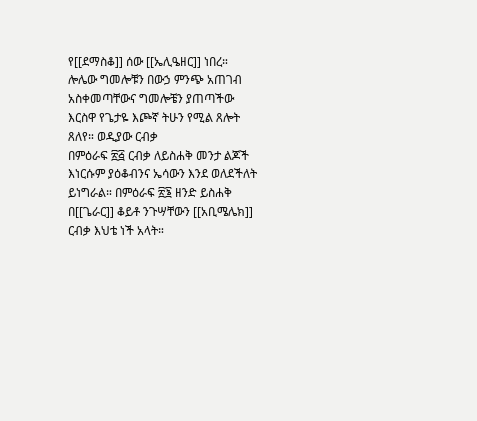የ[[ደማስቆ]] ሰው [[ኤሊዔዘር]] ነበረ።
ሎሌው ግመሎቹን በውኃ ምንጭ አጠገብ አስቀመጣቸውና ግመሎቼን ያጠጣችው እርስዋ የጌታዬ እጮኛ ትሁን የሚል ጸሎት ጸለየ። ወዲያው ርብቃ
በምዕራፍ ፳፭ ርብቃ ለይስሐቅ መንታ ልጆች እነርሱም ያዕቆብንና ኤሳውን እንደ ወለደችለት ይነግራል። በምዕራፍ ፳፮ ዘንድ ይስሐቅ በ[[ጌራር]] ቆይቶ ንጉሣቸውን [[አቢሜሌክ]] ርብቃ እህቴ ነች አላት።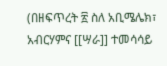(በዘፍጥረት ፳ ስለ አቢሜሌክ፣ አብርሃምና [[ሣራ]] ተመሳሳይ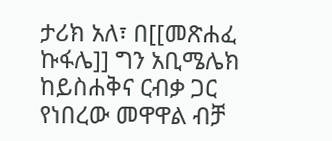ታሪክ አለ፣ በ[[መጽሐፈ ኩፋሌ]] ግን አቢሜሌክ ከይስሐቅና ርብቃ ጋር የነበረው መዋዋል ብቻ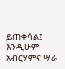ይጠቀሳል፤ እንዲሁም አብርሃምና ሣራ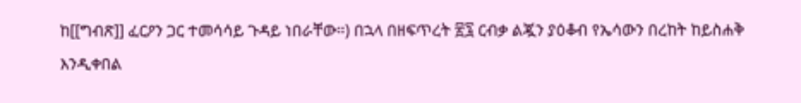ከ[[ግብጽ]] ፈርዖን ጋር ተመሳሳይ ጉዳይ ነበራቸው።) በኋላ በዘፍጥረት ፳፯ ርብቃ ልጇን ያዕቆብ የኤሳውን በረከት ከይስሐቅ እንዲቀበል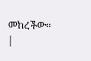መከረችው።
|